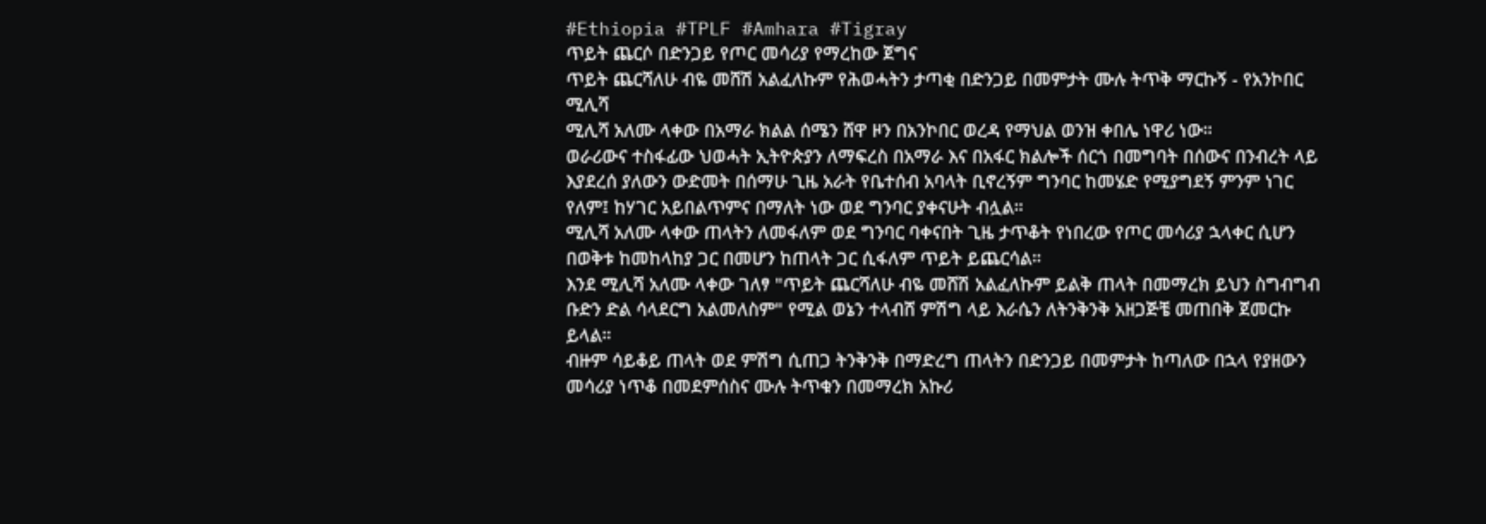#Ethiopia #TPLF #Amhara #Tigray
ጥይት ጨርሶ በድንጋይ የጦር መሳሪያ የማረከው ጀግና
ጥይት ጨርሻለሁ ብዬ መሸሽ አልፈለኩም የሕወሓትን ታጣቂ በድንጋይ በመምታት ሙሉ ትጥቅ ማርኩኝ - የአንኮበር ሚሊሻ
ሚሊሻ አለሙ ላቀው በአማራ ክልል ሰሜን ሸዋ ዞን በአንኮበር ወረዳ የማህል ወንዝ ቀበሌ ነዋሪ ነው።
ወራሪውና ተስፋፊው ህወሓት ኢትዮጵያን ለማፍረስ በአማራ እና በአፋር ክልሎች ሰርጎ በመግባት በሰውና በንብረት ላይ እያደረሰ ያለውን ውድመት በሰማሁ ጊዜ አራት የቤተሰብ አባላት ቢኖረኝም ግንባር ከመሄድ የሚያግደኝ ምንም ነገር የለም፤ ከሃገር አይበልጥምና በማለት ነው ወደ ግንባር ያቀናሁት ብሏል።
ሚሊሻ አለሙ ላቀው ጠላትን ለመፋለም ወደ ግንባር ባቀናበት ጊዜ ታጥቆት የነበረው የጦር መሳሪያ ኋላቀር ሲሆን በወቅቱ ከመከላከያ ጋር በመሆን ከጠላት ጋር ሲፋለም ጥይት ይጨርሳል።
እንደ ሚሊሻ አለሙ ላቀው ገለፃ "ጥይት ጨርሻለሁ ብዬ መሸሽ አልፈለኩም ይልቅ ጠላት በመማረክ ይህን ስግብግብ ቡድን ድል ሳላደርግ አልመለስም" የሚል ወኔን ተላብሸ ምሽግ ላይ እራሴን ለትንቅንቅ አዘጋጅቼ መጠበቅ ጀመርኩ ይላል።
ብዙም ሳይቆይ ጠላት ወደ ምሽግ ሲጠጋ ትንቅንቅ በማድረግ ጠላትን በድንጋይ በመምታት ከጣለው በኋላ የያዘውን መሳሪያ ነጥቆ በመደምሰስና ሙሉ ትጥቁን በመማረክ አኩሪ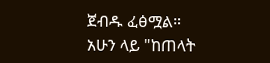ጀብዱ ፈፅሟል።
አሁን ላይ "ከጠላት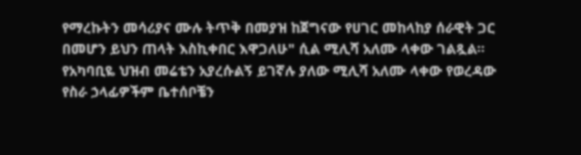የማረኩትን መሳሪያና ሙሉ ትጥቅ በመያዝ ከጀግናው የሀገር መከላከያ ሰራዊት ጋር በመሆን ይህን ጠላት እስኪቀበር እዋጋለሁ" ሲል ሚሊሻ አለሙ ላቀው ገልጿል።
የአካባቢዬ ህዝብ መሬቴን አያረሱልኝ ይገኛሉ ያለው ሚሊሻ አለሙ ላቀው የወረዳው የስራ ኃላፊዎችም ቤተሰቦቼን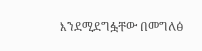እንደሚደግፏቸው በመግለፅ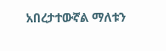አበረታተውኛል ማለቱን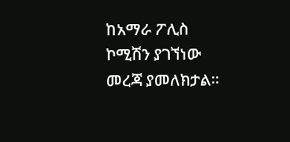ከአማራ ፖሊስ ኮሚሽን ያገኘነው መረጃ ያመለክታል።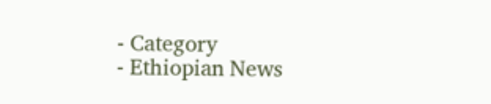- Category
- Ethiopian News